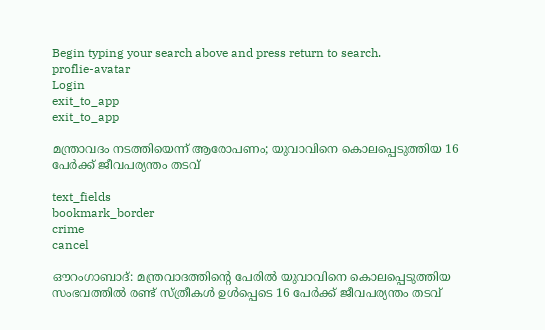Begin typing your search above and press return to search.
proflie-avatar
Login
exit_to_app
exit_to_app

മന്ത്രാവദം നടത്തിയെന്ന് ആരോപണം; യുവാവിനെ കൊലപ്പെടുത്തിയ 16 പേർക്ക് ജീവപര്യന്തം തടവ്

text_fields
bookmark_border
crime
cancel

ഔറംഗാബാദ്: മന്ത്രവാദത്തിന്റെ പേരിൽ യുവാവിനെ കൊലപ്പെടുത്തിയ സംഭവത്തിൽ രണ്ട് സ്ത്രീകൾ ഉൾപ്പെടെ 16 പേർക്ക് ജീവപര്യന്തം തടവ്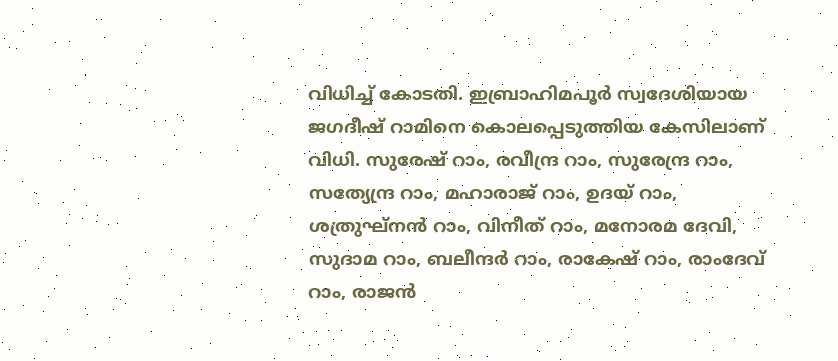വിധിച്ച് കോടതി. ഇബ്രാഹിമപൂർ സ്വദേശിയായ ജഗദീഷ് റാമിനെ കൊലപ്പെടുത്തിയ കേസിലാണ് വിധി. സുരേഷ് റാം, രവീന്ദ്ര റാം, സുരേന്ദ്ര റാം, സത്യേന്ദ്ര റാം, മഹാരാജ് റാം, ഉദയ് റാം, ശത്രുഘ്നൻ റാം, വിനീത് റാം, മനോരമ ദേവി, സുദാമ റാം, ബലീന്ദർ റാം, രാകേഷ് റാം, രാംദേവ് റാം, രാജൻ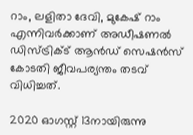റാം, ലളിതാ ദേവി, മുകേഷ് റാം എന്നിവർക്കാണ് അഡീഷണൽ ഡിസ്ട്രിക്ട് ആൻഡ് സെഷൻസ് കോടതി ജീവപര്യന്തം തടവ് വിധിച്ചത്.

2020 ഓഗസ്റ്റ് 13നായിരുന്നു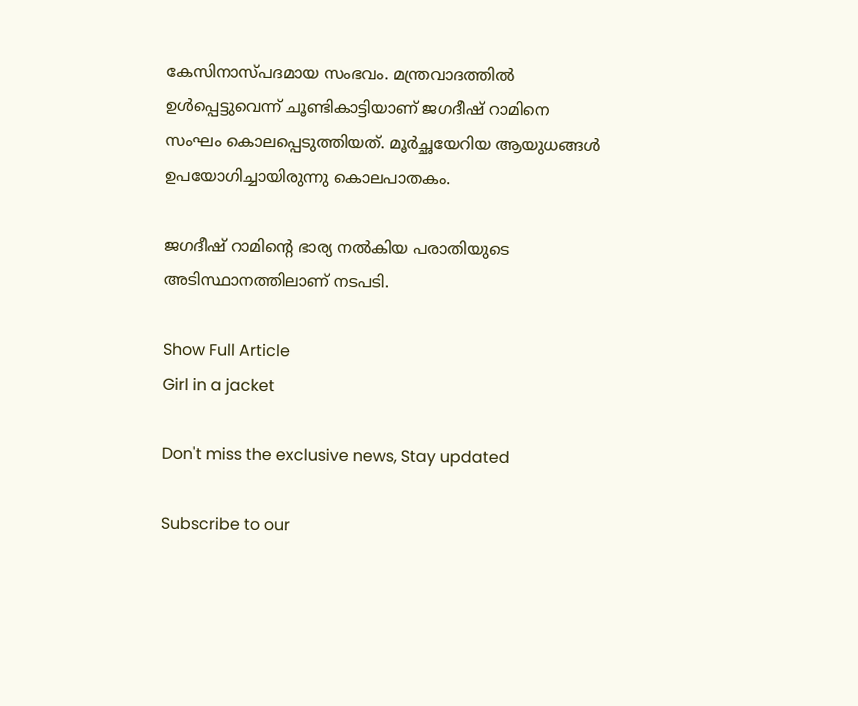കേസിനാസ്പദമായ സംഭവം. മന്ത്രവാദത്തിൽ ഉൾപ്പെട്ടുവെന്ന് ചൂണ്ടികാട്ടിയാണ് ജഗദീഷ് റാമിനെ സംഘം കൊലപ്പെടുത്തിയത്. മൂർച്ഛയേറിയ ആയുധങ്ങൾ ഉപയോഗിച്ചായിരുന്നു കൊലപാതകം.

ജഗദീഷ് റാമിന്റെ ഭാര്യ നൽകിയ പരാതിയുടെ അടിസ്ഥാനത്തിലാണ് നടപടി.

Show Full Article
Girl in a jacket

Don't miss the exclusive news, Stay updated

Subscribe to our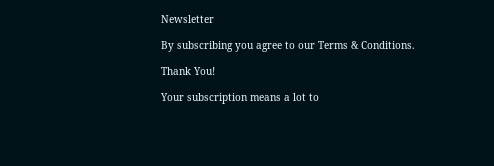Newsletter

By subscribing you agree to our Terms & Conditions.

Thank You!

Your subscription means a lot to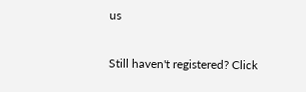us

Still haven't registered? Click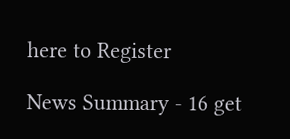here to Register

News Summary - 16 get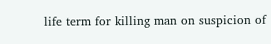life term for killing man on suspicion of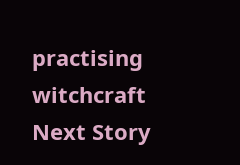practising witchcraft
Next Story